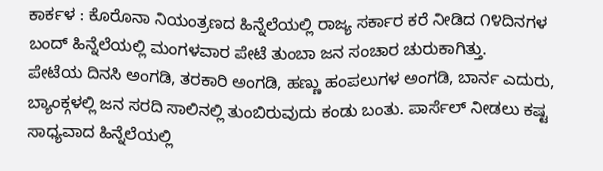ಕಾರ್ಕಳ : ಕೊರೊನಾ ನಿಯಂತ್ರಣದ ಹಿನ್ನೆಲೆಯಲ್ಲಿ ರಾಜ್ಯ ಸರ್ಕಾರ ಕರೆ ನೀಡಿದ ೧೪ದಿನಗಳ ಬಂದ್ ಹಿನ್ನೆಲೆಯಲ್ಲಿ ಮಂಗಳವಾರ ಪೇಟೆ ತುಂಬಾ ಜನ ಸಂಚಾರ ಚುರುಕಾಗಿತ್ತು.
ಪೇಟೆಯ ದಿನಸಿ ಅಂಗಡಿ, ತರಕಾರಿ ಅಂಗಡಿ, ಹಣ್ಣು ಹಂಪಲುಗಳ ಅಂಗಡಿ, ಬಾರ್ನ ಎದುರು, ಬ್ಯಾಂಕ್ಗಳಲ್ಲಿ ಜನ ಸರದಿ ಸಾಲಿನಲ್ಲಿ ತುಂಬಿರುವುದು ಕಂಡು ಬಂತು. ಪಾರ್ಸೆಲ್ ನೀಡಲು ಕಷ್ಟ ಸಾಧ್ಯವಾದ ಹಿನ್ನೆಲೆಯಲ್ಲಿ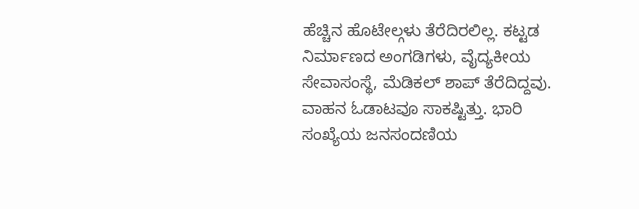ಹೆಚ್ಚಿನ ಹೊಟೇಲ್ಗಳು ತೆರೆದಿರಲಿಲ್ಲ. ಕಟ್ಟಡ ನಿರ್ಮಾಣದ ಅಂಗಡಿಗಳು, ವೈದ್ಯಕೀಯ ಸೇವಾಸಂಸ್ಥೆ, ಮೆಡಿಕಲ್ ಶಾಪ್ ತೆರೆದಿದ್ದವು. ವಾಹನ ಓಡಾಟವೂ ಸಾಕಷ್ಟಿತ್ತು. ಭಾರಿ ಸಂಖ್ಯೆಯ ಜನಸಂದಣಿಯ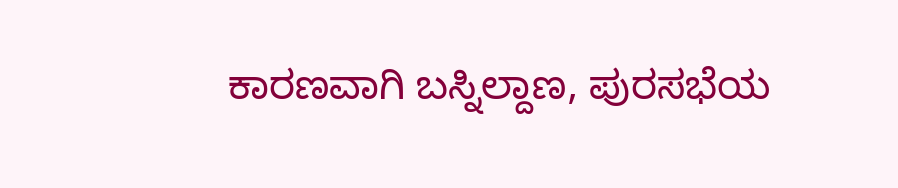ಕಾರಣವಾಗಿ ಬಸ್ನಿಲ್ದಾಣ, ಪುರಸಭೆಯ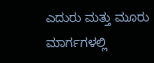ಎದುರು ಮತ್ತು ಮೂರು ಮಾರ್ಗಗಳಲ್ಲಿ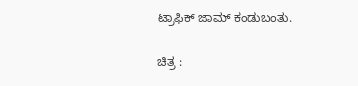ಟ್ರಾಫಿಕ್ ಜಾಮ್ ಕಂಡುಬಂತು.

ಚಿತ್ರ :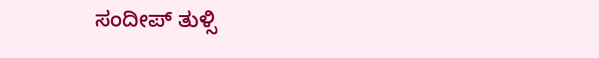ಸಂದೀಪ್ ತುಳ್ಸಿ